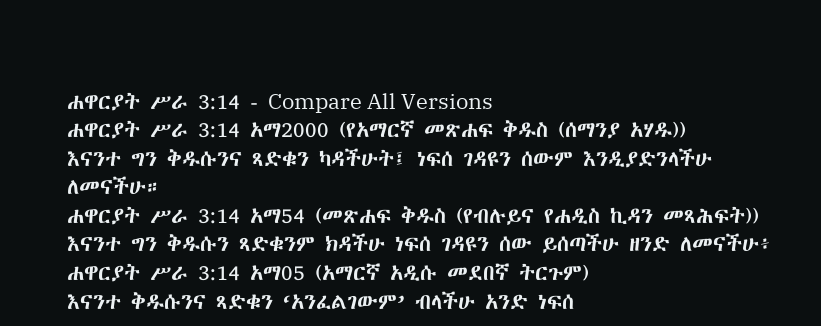ሐዋርያት ሥራ 3:14 - Compare All Versions
ሐዋርያት ሥራ 3:14 አማ2000 (የአማርኛ መጽሐፍ ቅዱስ (ሰማንያ አሃዱ))
እናንተ ግን ቅዱሱንና ጻድቁን ካዳችሁት፤ ነፍሰ ገዳዩን ሰውም እንዲያድንላችሁ ለመናችሁ።
ሐዋርያት ሥራ 3:14 አማ54 (መጽሐፍ ቅዱስ (የብሉይና የሐዲስ ኪዳን መጻሕፍት))
እናንተ ግን ቅዱሱን ጻድቁንም ክዳችሁ ነፍሰ ገዳዩን ሰው ይሰጣችሁ ዘንድ ለመናችሁ፥
ሐዋርያት ሥራ 3:14 አማ05 (አማርኛ አዲሱ መደበኛ ትርጉም)
እናንተ ቅዱሱንና ጻድቁን ‘አንፈልገውም’ ብላችሁ አንድ ነፍሰ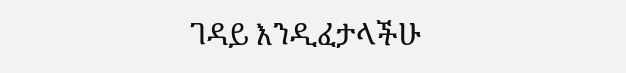ገዳይ እንዲፈታላችሁ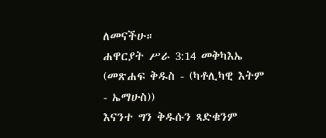ለመናችሁ።
ሐዋርያት ሥራ 3:14 መቅካእኤ (መጽሐፍ ቅዱስ - (ካቶሊካዊ እትም - ኤማሁስ))
እናንተ ግን ቅዱሱን ጻድቁንም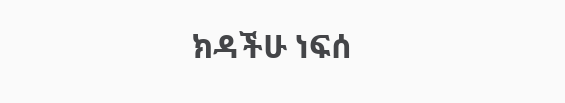ክዳችሁ ነፍሰ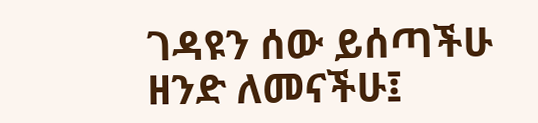ገዳዩን ሰው ይሰጣችሁ ዘንድ ለመናችሁ፤